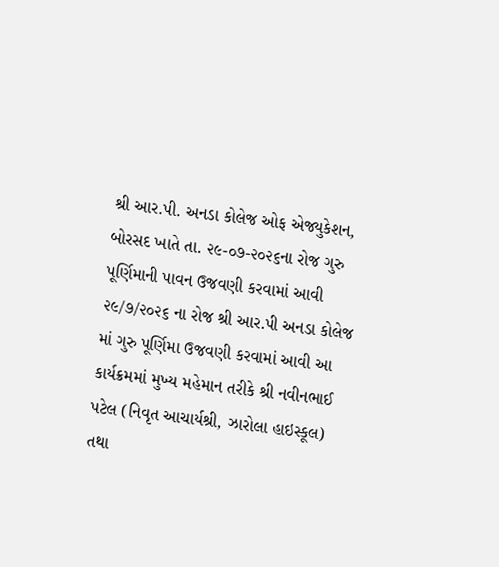શ્રી આર.પી. અનડા કોલેજ ઓફ એજ્યુકેશન, બોરસદ ખાતે તા. ૨૯-૦૭-૨૦૨૬ના રોજ ગુરુ પૂર્ણિમાની પાવન ઉજવણી કરવામાં આવી
૨૯/૭/૨૦૨૬ ના રોજ શ્રી આર.પી અનડા કોલેજ માં ગુરુ પૂર્ણિમા ઉજવણી કરવામાં આવી આ કાર્યક્રમમાં મુખ્ય મહેમાન તરીકે શ્રી નવીનભાઈ પટેલ (નિવૃત આચાર્યશ્રી, ઝારોલા હાઇસ્કૂલ) તથા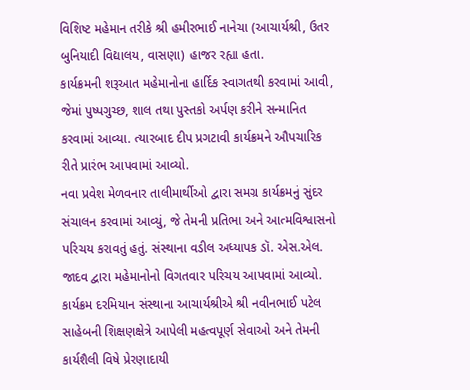વિશિષ્ટ મહેમાન તરીકે શ્રી હમીરભાઈ નાનેચા (આચાર્યશ્રી, ઉતર બુનિયાદી વિદ્યાલય, વાસણા) હાજર રહ્યા હતા.
કાર્યક્રમની શરૂઆત મહેમાનોના હાર્દિક સ્વાગતથી કરવામાં આવી, જેમાં પુષ્પગુચ્છ, શાલ તથા પુસ્તકો અર્પણ કરીને સન્માનિત કરવામાં આવ્યા. ત્યારબાદ દીપ પ્રગટાવી કાર્યક્રમને ઔપચારિક રીતે પ્રારંભ આપવામાં આવ્યો.
નવા પ્રવેશ મેળવનાર તાલીમાર્થીઓ દ્વારા સમગ્ર કાર્યક્રમનું સુંદર સંચાલન કરવામાં આવ્યું, જે તેમની પ્રતિભા અને આત્મવિશ્વાસનો પરિચય કરાવતું હતું. સંસ્થાના વડીલ અધ્યાપક ડૉ. એસ.એલ. જાદવ દ્વારા મહેમાનોનો વિગતવાર પરિચય આપવામાં આવ્યો.
કાર્યક્રમ દરમિયાન સંસ્થાના આચાર્યશ્રીએ શ્રી નવીનભાઈ પટેલ સાહેબની શિક્ષણક્ષેત્રે આપેલી મહત્વપૂર્ણ સેવાઓ અને તેમની કાર્યશૈલી વિષે પ્રેરણાદાયી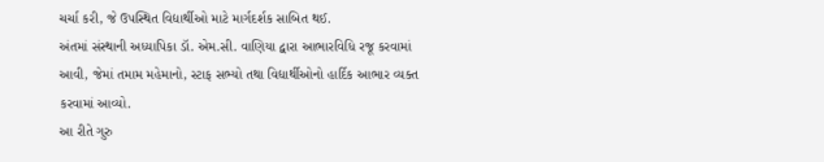ચર્ચા કરી, જે ઉપસ્થિત વિદ્યાર્થીઓ માટે માર્ગદર્શક સાબિત થઈ.
અંતમાં સંસ્થાની અધ્યાપિકા ડૉ. એમ.સી. વાણિયા દ્વારા આભારવિધિ રજૂ કરવામાં આવી, જેમાં તમામ મહેમાનો, સ્ટાફ સભ્યો તથા વિદ્યાર્થીઓનો હાર્દિક આભાર વ્યક્ત કરવામાં આવ્યો.
આ રીતે ગુરુ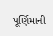પૂર્ણિમાની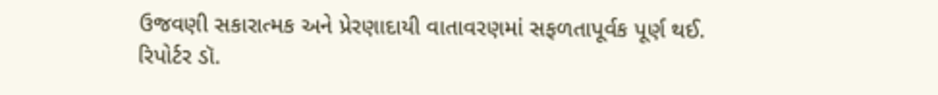ઉજવણી સકારાત્મક અને પ્રેરણાદાયી વાતાવરણમાં સફળતાપૂર્વક પૂર્ણ થઈ.
રિપોર્ટર ડૉ.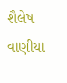શૈલેષ વાણીયા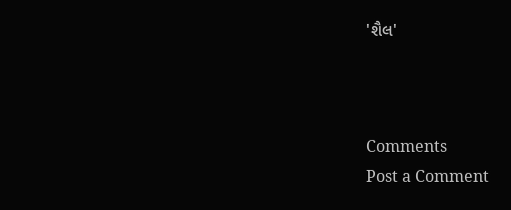'શૈલ'



Comments
Post a Comment